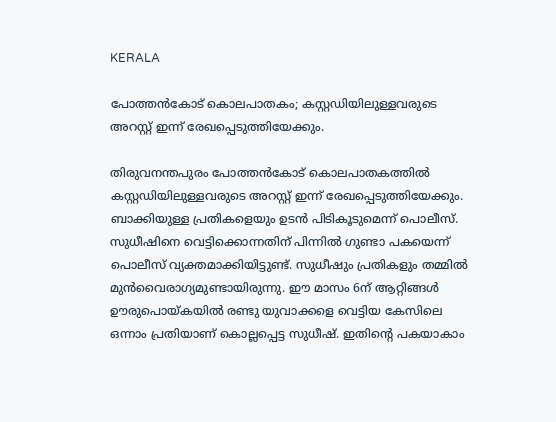KERALA

പോത്തന്‍കോട് കൊലപാതകം; കസ്റ്റഡിയിലുള്ളവരുടെ അറസ്റ്റ് ഇന്ന് രേഖപ്പെടുത്തിയേക്കും.

തിരുവനന്തപുരം പോത്തന്‍കോട് കൊലപാതകത്തിൽ കസ്റ്റഡിയിലുള്ളവരുടെ അറസ്റ്റ് ഇന്ന് രേഖപ്പെടുത്തിയേക്കും. ബാക്കിയുള്ള പ്രതികളെയും ഉടൻ പിടികൂടുമെന്ന് പൊലീസ്. സുധീഷിനെ വെട്ടിക്കൊന്നതിന് പിന്നിൽ ഗുണ്ടാ പകയെന്ന് പൊലീസ് വ്യക്തമാക്കിയിട്ടുണ്ട്. സുധീഷും പ്രതികളും തമ്മില്‍ മുന്‍വൈരാഗ്യമുണ്ടായിരുന്നു. ഈ മാസം 6ന് ആറ്റിങ്ങള്‍ ഊരുപൊയ്കയില്‍ രണ്ടു യുവാക്കളെ വെട്ടിയ കേസിലെ ഒന്നാം പ്രതിയാണ് കൊല്ലപ്പെട്ട സുധീഷ്. ഇതിന്‍റെ പകയാകാം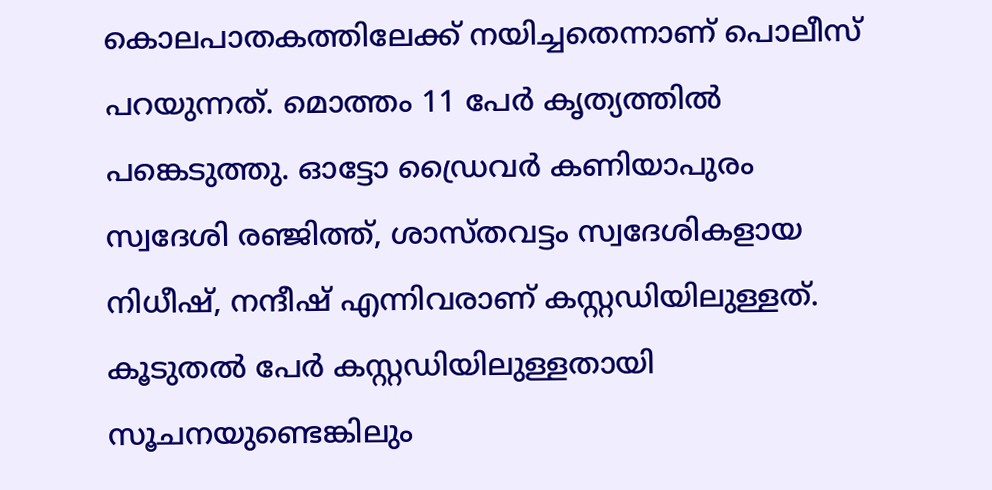കൊലപാതകത്തിലേക്ക് നയിച്ചതെന്നാണ് പൊലീസ് പറയുന്നത്. മൊത്തം 11 പേര്‍ കൃത്യത്തില്‍ പങ്കെടുത്തു. ഓട്ടോ ഡ്രൈവര്‍ കണിയാപുരം സ്വദേശി രഞ്ജിത്ത്, ശാസ്തവട്ടം സ്വദേശികളായ നിധീഷ്, നന്ദീഷ് എന്നിവരാണ് കസ്റ്റഡിയിലുള്ളത്. കൂടുതൽ പേർ കസ്റ്റഡിയിലുള്ളതായി സൂചനയുണ്ടെങ്കിലും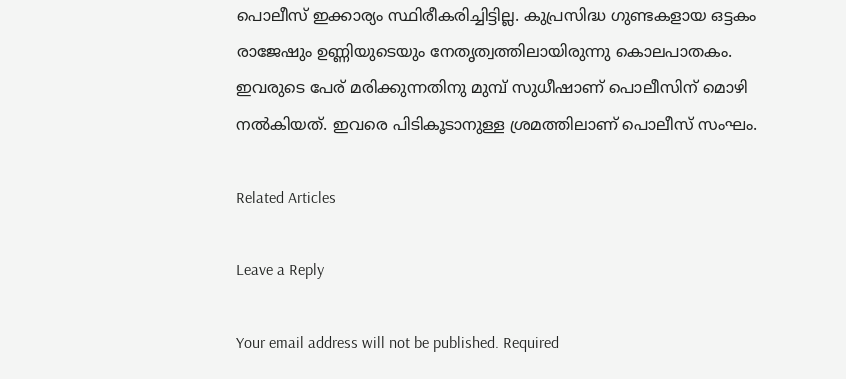പൊലീസ് ഇക്കാര്യം സ്ഥിരീകരിച്ചിട്ടില്ല. കുപ്രസിദ്ധ ഗുണ്ടകളായ ഒട്ടകം രാജേഷും ഉണ്ണിയുടെയും നേതൃത്വത്തിലായിരുന്നു കൊലപാതകം. ഇവരുടെ പേര് മരിക്കുന്നതിനു മുമ്പ് സുധീഷാണ് പൊലീസിന് മൊഴി നൽകിയത്. ഇവരെ പിടികൂടാനുള്ള ശ്രമത്തിലാണ് പൊലീസ് സംഘം.

Related Articles

Leave a Reply

Your email address will not be published. Required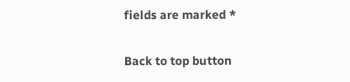fields are marked *

Back to top button